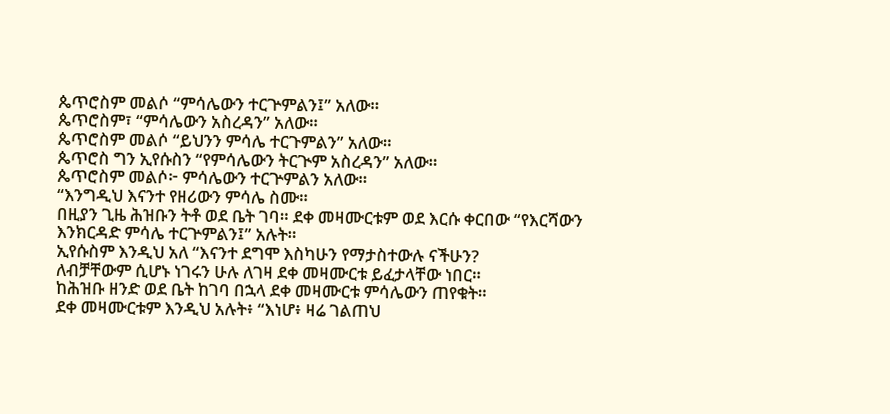ጴጥሮስም መልሶ “ምሳሌውን ተርጕምልን፤” አለው።
ጴጥሮስም፣ “ምሳሌውን አስረዳን” አለው።
ጴጥሮስም መልሶ “ይህንን ምሳሌ ተርጉምልን” አለው።
ጴጥሮስ ግን ኢየሱስን “የምሳሌውን ትርጒም አስረዳን” አለው።
ጴጥሮስም መልሶ፦ ምሳሌውን ተርጕምልን አለው።
“እንግዲህ እናንተ የዘሪውን ምሳሌ ስሙ።
በዚያን ጊዜ ሕዝቡን ትቶ ወደ ቤት ገባ። ደቀ መዛሙርቱም ወደ እርሱ ቀርበው “የእርሻውን እንክርዳድ ምሳሌ ተርጕምልን፤” አሉት።
ኢየሱስም እንዲህ አለ “እናንተ ደግሞ እስካሁን የማታስተውሉ ናችሁን?
ለብቻቸውም ሲሆኑ ነገሩን ሁሉ ለገዛ ደቀ መዛሙርቱ ይፈታላቸው ነበር።
ከሕዝቡ ዘንድ ወደ ቤት ከገባ በኋላ ደቀ መዛሙርቱ ምሳሌውን ጠየቁት።
ደቀ መዛሙርቱም እንዲህ አሉት፥ “እነሆ፥ ዛሬ ገልጠህ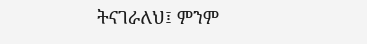ትናገራለህ፤ ምንም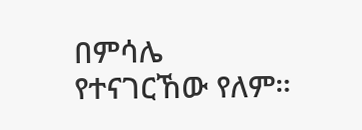በምሳሌ የተናገርኸው የለም።